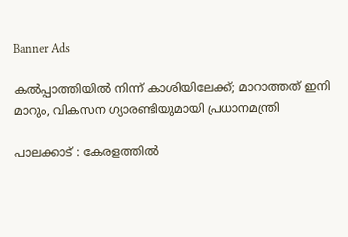Banner Ads

കൽപ്പാത്തിയിൽ നിന്ന് കാശിയിലേക്ക്; മാറാത്തത് ഇനി മാറും, വികസന ഗ്യാരണ്ടിയുമായി പ്രധാനമന്ത്രി

പാലക്കാട് : കേരളത്തിൽ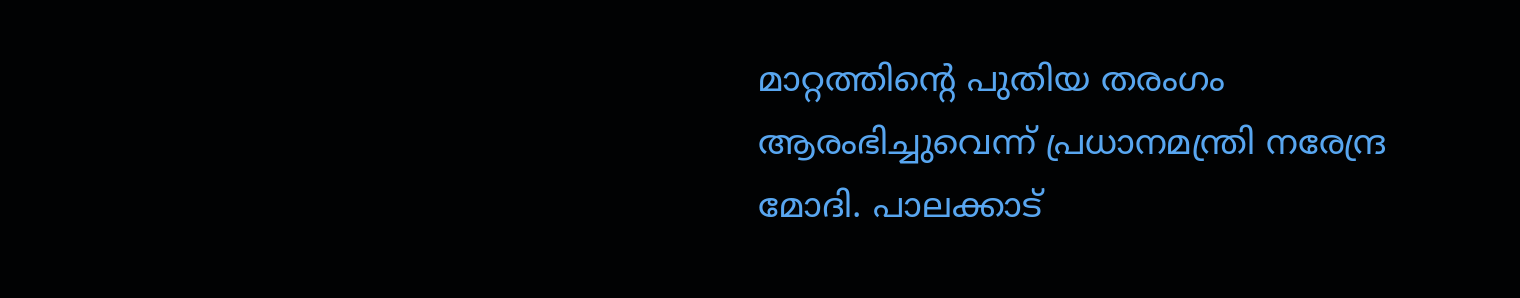മാറ്റത്തിന്റെ പുതിയ തരംഗം ആരംഭിച്ചുവെന്ന് പ്രധാനമന്ത്രി നരേന്ദ്ര മോദി. പാലക്കാട്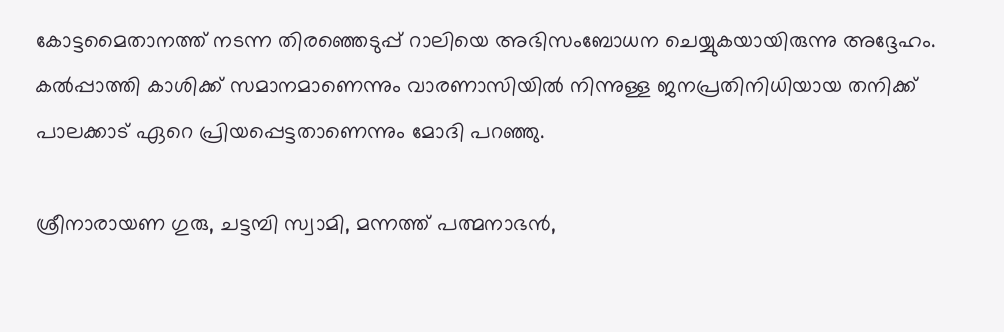കോട്ടമൈതാനത്ത് നടന്ന തിരഞ്ഞെടുപ്പ് റാലിയെ അഭിസംബോധന ചെയ്യുകയായിരുന്നു അദ്ദേഹം. കൽപ്പാത്തി കാശിക്ക് സമാനമാണെന്നും വാരണാസിയിൽ നിന്നുള്ള ജനപ്രതിനിധിയായ തനിക്ക് പാലക്കാട് ഏറെ പ്രിയപ്പെട്ടതാണെന്നും മോദി പറഞ്ഞു.

ശ്രീനാരായണ ഗുരു, ചട്ടമ്പി സ്വാമി, മന്നത്ത് പത്മനാഭൻ,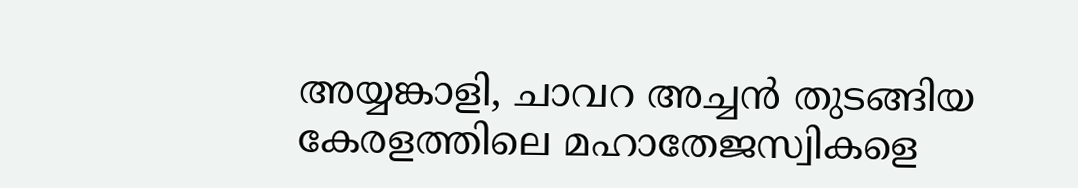അയ്യങ്കാളി, ചാവറ അച്ചൻ തുടങ്ങിയ കേരളത്തിലെ മഹാതേജസ്വികളെ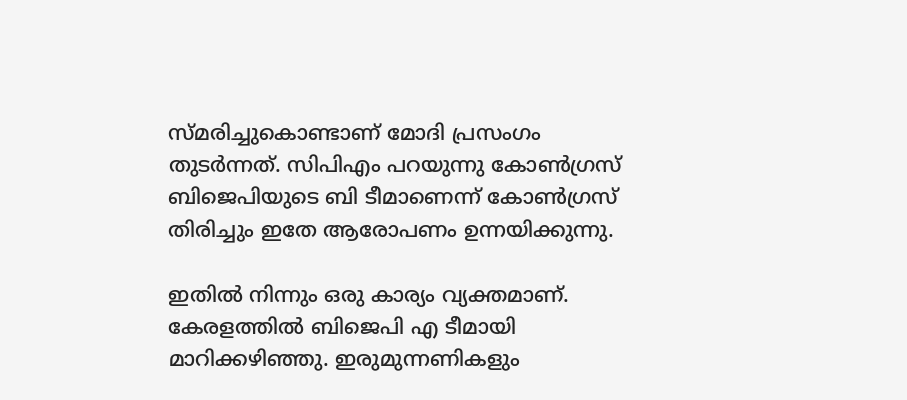സ്മരിച്ചുകൊണ്ടാണ് മോദി പ്രസംഗം തുടർന്നത്. സിപിഎം പറയുന്നു കോൺഗ്രസ് ബിജെപിയുടെ ബി ടീമാണെന്ന് കോൺഗ്രസ് തിരിച്ചും ഇതേ ആരോപണം ഉന്നയിക്കുന്നു.

ഇതിൽ നിന്നും ഒരു കാര്യം വ്യക്തമാണ്. കേരളത്തിൽ ബിജെപി എ ടീമായി മാറിക്കഴിഞ്ഞു. ഇരുമുന്നണികളും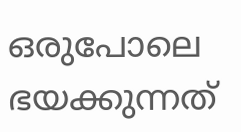ഒരുപോലെ ഭയക്കുന്നത്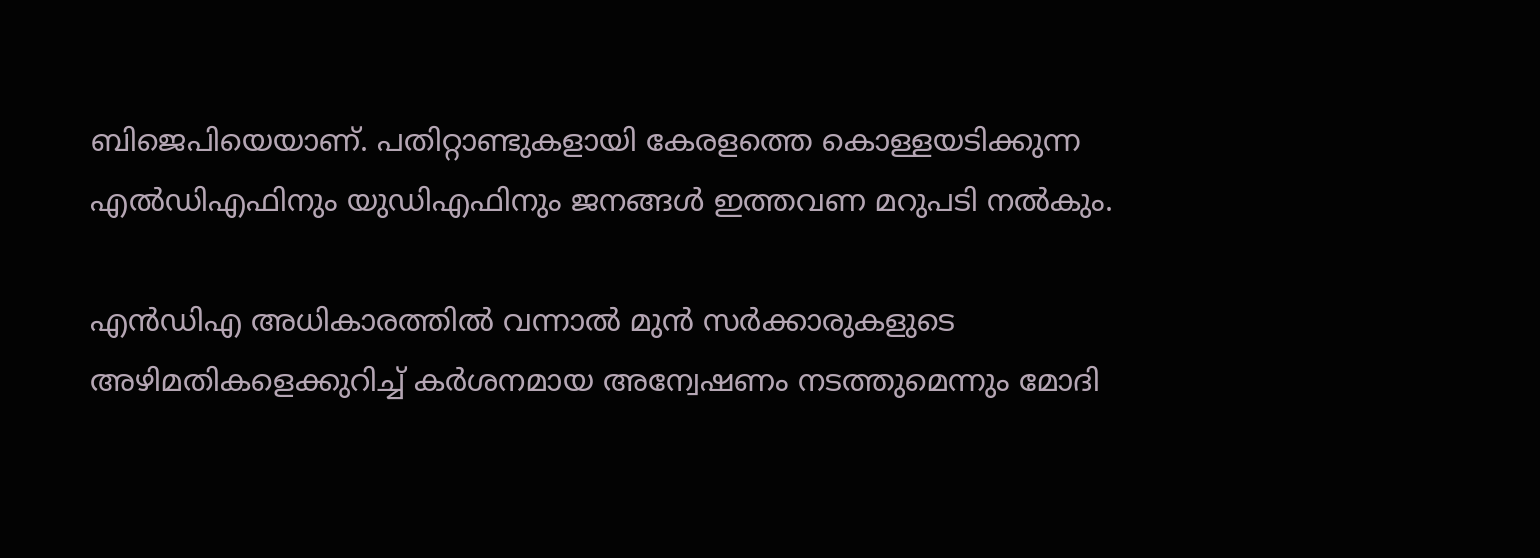ബിജെപിയെയാണ്. പതിറ്റാണ്ടുകളായി കേരളത്തെ കൊള്ളയടിക്കുന്ന എൽഡിഎഫിനും യുഡിഎഫിനും ജനങ്ങൾ ഇത്തവണ മറുപടി നൽകും.

എൻഡിഎ അധികാരത്തിൽ വന്നാൽ മുൻ സർക്കാരുകളുടെ അഴിമതികളെക്കുറിച്ച് കർശനമായ അന്വേഷണം നടത്തുമെന്നും മോദി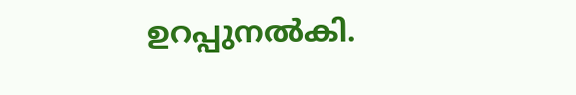ഉറപ്പുനൽകി.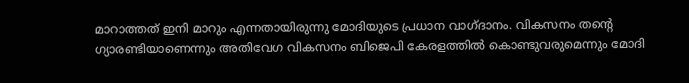മാറാത്തത് ഇനി മാറും എന്നതായിരുന്നു മോദിയുടെ പ്രധാന വാഗ്ദാനം. വികസനം തന്റെ ഗ്യാരണ്ടിയാണെന്നും അതിവേഗ വികസനം ബിജെപി കേരളത്തിൽ കൊണ്ടുവരുമെന്നും മോദി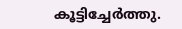കൂട്ടിച്ചേർത്തു.